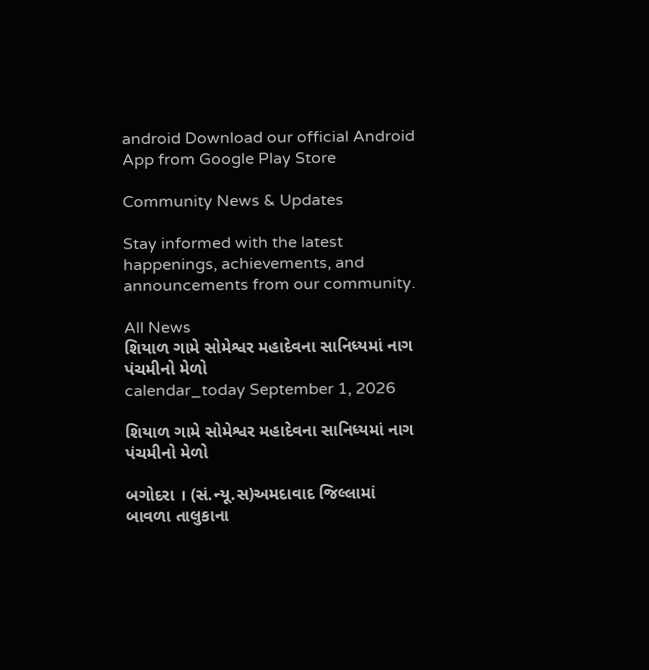android Download our official Android App from Google Play Store

Community News & Updates

Stay informed with the latest happenings, achievements, and announcements from our community.

All News
શિયાળ ગામે સોમેશ્વર મહાદેવના સાનિધ્યમાં નાગ પંચમીનો મેળો
calendar_today September 1, 2026

શિયાળ ગામે સોમેશ્વર મહાદેવના સાનિધ્યમાં નાગ પંચમીનો મેળો

બગોદરા । (સં.ન્યૂ.સ)અમદાવાદ જિલ્લામાં બાવળા તાલુકાના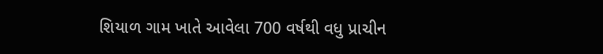શિયાળ ગામ ખાતે આવેલા 700 વર્ષથી વધુ પ્રાચીન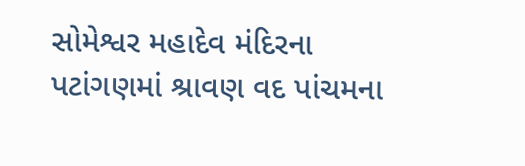સોમેશ્વર મહાદેવ મંદિરના પટાંગણમાં શ્રાવણ વદ પાંચમના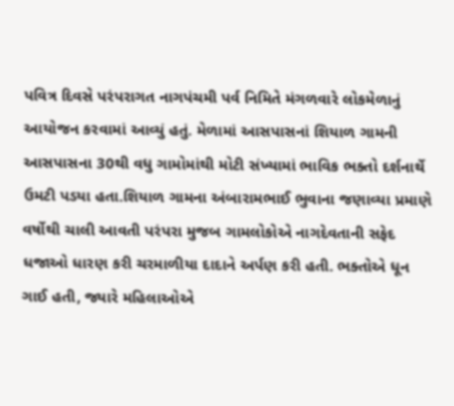પવિત્ર દિવસે પરંપરાગત નાગપંચમી પર્વ નિમિતે મંગળવારે લોકમેળાનું આયોજન કરવામાં આવ્યું હતું. મેળામાં આસપાસનાં શિયાળ ગામની આસપાસના 30થી વધુ ગામોમાંથી મોટી સંખ્યામાં ભાવિક ભક્તો દર્શનાર્થે ઉમટી પડયા હતા.શિયાળ ગામના અંબારામભાઈ ભુવાના જણાવ્યા પ્રમાણે વર્ષોથી ચાલી આવતી પરંપરા મુજબ ગામલોકોએ નાગદેવતાની સફેદ ધજાઓ ધારણ કરી ચરમાળીયા દાદાને અર્પણ કરી હતી. ભક્તોએ ધૂન ગાઈ હતી, જ્યારે મહિલાઓએ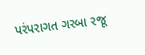પરંપરાગત ગરબા રજૂ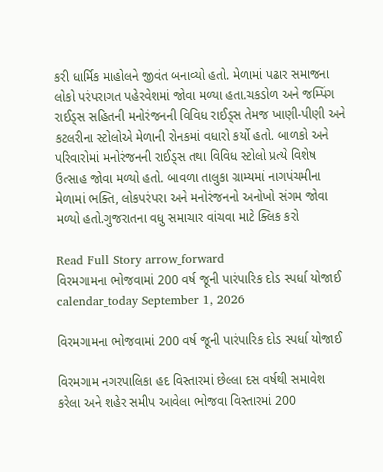કરી ધાર્મિક માહોલને જીવંત બનાવ્યો હતો. મેળામાં પઢાર સમાજના લોકો પરંપરાગત પહેરવેશમાં જોવા મળ્યા હતા.ચકડોળ અને જમ્પિંગ રાઈડ્સ સહિતની મનોરંજનની વિવિધ રાઈડ્સ તેમજ ખાણી-પીણી અને કટલરીના સ્ટોલોએ મેળાની રોનકમાં વધારો કર્યો હતો. બાળકો અને પરિવારોમાં મનોરંજનની રાઈડ્સ તથા વિવિધ સ્ટોલો પ્રત્યે વિશેષ ઉત્સાહ જોવા મળ્યો હતો. બાવળા તાલુકા ગ્રામ્યમાં નાગપંચમીના મેળામાં ભક્તિ, લોકપરંપરા અને મનોરંજનનો અનોખો સંગમ જોવા મળ્યો હતો.ગુજરાતના વધુ સમાચાર વાંચવા માટે ક્લિક કરો

Read Full Story arrow_forward
વિરમગામના ભોજવામાં 200 વર્ષ જૂની પારંપારિક દોડ સ્પર્ધા યોજાઈ
calendar_today September 1, 2026

વિરમગામના ભોજવામાં 200 વર્ષ જૂની પારંપારિક દોડ સ્પર્ધા યોજાઈ

વિરમગામ નગરપાલિકા હદ વિસ્તારમાં છેલ્લા દસ વર્ષથી સમાવેશ કરેલા અને શહેર સમીપ આવેલા ભોજવા વિસ્તારમાં 200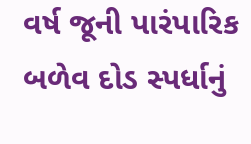વર્ષ જૂની પારંપારિક બળેવ દોડ સ્પર્ધાનું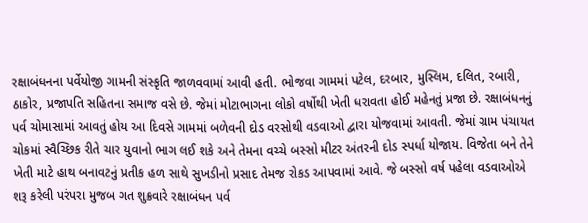રક્ષાબંધનના પર્વેયોજી ગામની સંસ્કૃતિ જાળવવામાં આવી હતી. ભોજવા ગામમાં પટેલ, દરબાર, મુસ્લિમ, દલિત, રબારી, ઠાકોર, પ્રજાપતિ સહિતના સમાજ વસે છે. જેમાં મોટાભાગના લોકો વર્ષોથી ખેતી ધરાવતા હોઈ મહેનતું પ્રજા છે. રક્ષાબંધનનું પર્વ ચોમાસામાં આવતું હોય આ દિવસે ગામમાં બળેવની દોડ વરસોથી વડવાઓ દ્વારા યોજવામાં આવતી. જેમાં ગ્રામ પંચાયત ચોકમાં સ્વૈચ્છિક રીતે ચાર યુવાનો ભાગ લઈ શકે અને તેમના વચ્ચે બસ્સો મીટર અંતરની દોડ સ્પર્ધા યોજાય. વિજેતા બને તેને ખેતી માટે હાથ બનાવટનું પ્રતીક હળ સાથે સુખડીનો પ્રસાદ તેમજ રોકડ આપવામાં આવે. જે બસ્સો વર્ષ પહેલા વડવાઓએ શરૂ કરેલી પરંપરા મુજબ ગત શુક્રવારે રક્ષાબંધન પર્વ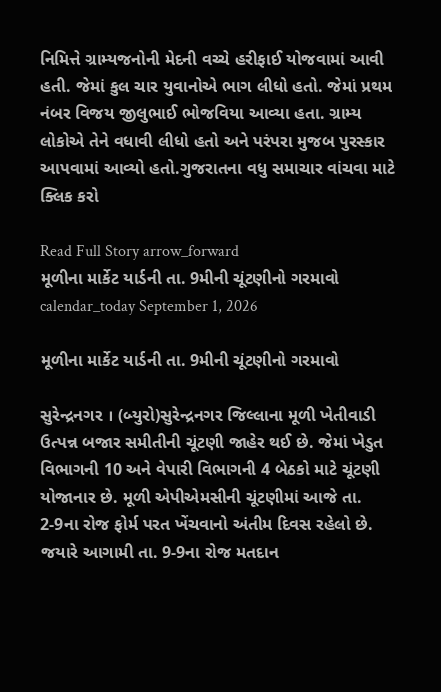નિમિત્તે ગ્રામ્યજનોની મેદની વચ્ચે હરીફાઈ યોજવામાં આવી હતી. જેમાં કુલ ચાર યુવાનોએ ભાગ લીધો હતો. જેમાં પ્રથમ નંબર વિજય જીલુભાઈ ભોજવિયા આવ્યા હતા. ગ્રામ્ય લોકોએ તેને વધાવી લીધો હતો અને પરંપરા મુજબ પુરસ્કાર આપવામાં આવ્યો હતો.ગુજરાતના વધુ સમાચાર વાંચવા માટે ક્લિક કરો

Read Full Story arrow_forward
મૂળીના માર્કેટ યાર્ડની તા. 9મીની ચૂંટણીનો ગરમાવો
calendar_today September 1, 2026

મૂળીના માર્કેટ યાર્ડની તા. 9મીની ચૂંટણીનો ગરમાવો

સુરેન્દ્રનગર । (બ્યુરો)સુરેન્દ્રનગર જિલ્લાના મૂળી ખેતીવાડી ઉત્પન્ન બજાર સમીતીની ચૂંટણી જાહેર થઈ છે. જેમાં ખેડુત વિભાગની 10 અને વેપારી વિભાગની 4 બેઠકો માટે ચૂંટણી યોજાનાર છે. મૂળી એપીએમસીની ચૂંટણીમાં આજે તા. 2-9ના રોજ ફોર્મ પરત ખેંચવાનો અંતીમ દિવસ રહેલો છે. જયારે આગામી તા. 9-9ના રોજ મતદાન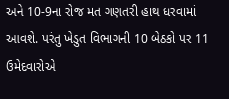અને 10-9ના રોજ મત ગણતરી હાથ ધરવામાં આવશે. પરંતુ ખેડુત વિભાગની 10 બેઠકો પર 11 ઉમેદવારોએ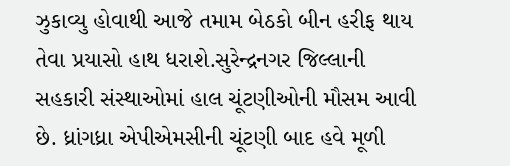ઝુકાવ્યુ હોવાથી આજે તમામ બેઠકો બીન હરીફ થાય તેવા પ્રયાસો હાથ ધરાશે.સુરેન્દ્રનગર જિલ્લાની સહકારી સંસ્થાઓમાં હાલ ચૂંટણીઓની મૌસમ આવી છે. ધ્રાંગધ્રા એપીએમસીની ચૂંટણી બાદ હવે મૂળી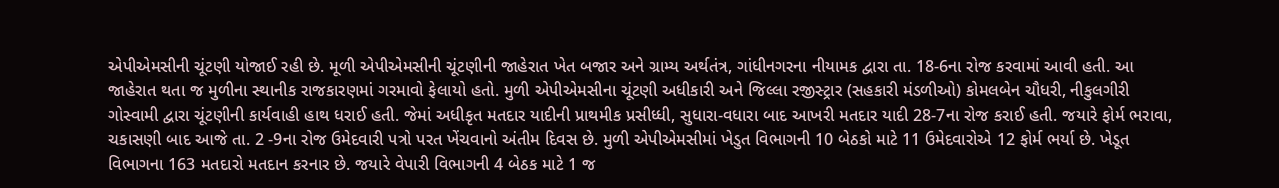એપીએમસીની ચૂંટણી યોજાઈ રહી છે. મૂળી એપીએમસીની ચૂંટણીની જાહેરાત ખેત બજાર અને ગ્રામ્ય અર્થતંત્ર, ગાંધીનગરના નીયામક દ્વારા તા. 18-6ના રોજ કરવામાં આવી હતી. આ જાહેરાત થતા જ મુળીના સ્થાનીક રાજકારણમાં ગરમાવો ફેલાયો હતો. મુળી એપીએમસીના ચૂંટણી અધીકારી અને જિલ્લા રજીસ્ટ્રાર (સહકારી મંડળીઓ) કોમલબેન ચૌધરી, નીકુલગીરી ગોસ્વામી દ્વારા ચૂંટણીની કાર્યવાહી હાથ ધરાઈ હતી. જેમાં અધીકૃત મતદાર યાદીની પ્રાથમીક પ્રસીધ્ધી, સુધારા-વધારા બાદ આખરી મતદાર યાદી 28-7ના રોજ કરાઈ હતી. જયારે ફોર્મ ભરાવા, ચકાસણી બાદ આજે તા. 2 -9ના રોજ ઉમેદવારી પત્રો પરત ખેંચવાનો અંતીમ દિવસ છે. મુળી એપીએમસીમાં ખેડુત વિભાગની 10 બેઠકો માટે 11 ઉમેદવારોએ 12 ફોર્મ ભર્યા છે. ખેડૂત વિભાગના 163 મતદારો મતદાન કરનાર છે. જયારે વેપારી વિભાગની 4 બેઠક માટે 1 જ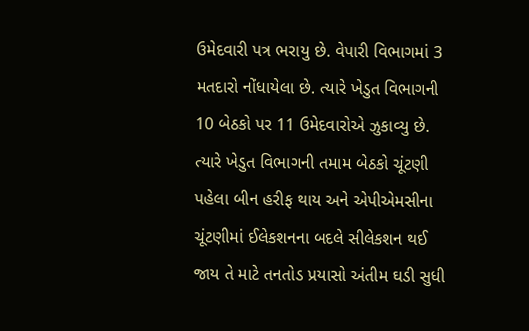ઉમેદવારી પત્ર ભરાયુ છે. વેપારી વિભાગમાં 3 મતદારો નોંધાયેલા છે. ત્યારે ખેડુત વિભાગની 10 બેઠકો પર 11 ઉમેદવારોએ ઝુકાવ્યુ છે. ત્યારે ખેડુત વિભાગની તમામ બેઠકો ચૂંટણી પહેલા બીન હરીફ થાય અને એપીએમસીના ચૂંટણીમાં ઈલેકશનના બદલે સીલેકશન થઈ જાય તે માટે તનતોડ પ્રયાસો અંતીમ ઘડી સુધી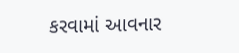કરવામાં આવનાર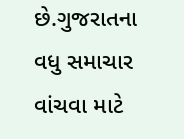છે.ગુજરાતના વધુ સમાચાર વાંચવા માટે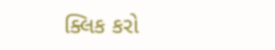ક્લિક કરો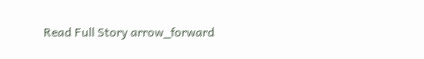Read Full Story arrow_forward